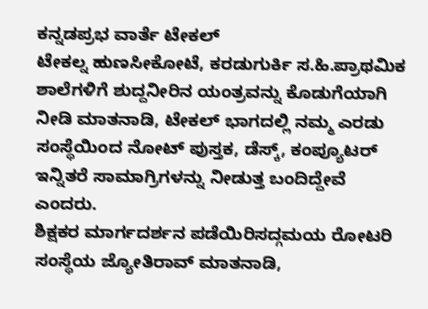ಕನ್ನಡಪ್ರಭ ವಾರ್ತೆ ಟೇಕಲ್
ಟೇಕಲ್ನ ಹುಣಸೀಕೋಟೆ, ಕರಡುಗುರ್ಕಿ ಸ.ಹಿ.ಪ್ರಾಥಮಿಕ ಶಾಲೆಗಳಿಗೆ ಶುದ್ದನೀರಿನ ಯಂತ್ರವನ್ನು ಕೊಡುಗೆಯಾಗಿ ನೀಡಿ ಮಾತನಾಡಿ, ಟೇಕಲ್ ಭಾಗದಲ್ಲಿ ನಮ್ಮ ಎರಡು ಸಂಸ್ಥೆಯಿಂದ ನೋಟ್ ಪುಸ್ತಕ, ಡೆಸ್ಕ್, ಕಂಪ್ಯೂಟರ್ ಇನ್ನಿತರೆ ಸಾಮಾಗ್ರಿಗಳನ್ನು ನೀಡುತ್ತ ಬಂದಿದ್ದೇವೆ ಎಂದರು.
ಶಿಕ್ಷಕರ ಮಾರ್ಗದರ್ಶನ ಪಡೆಯಿರಿಸದ್ಗಮಯ ರೋಟರಿ ಸಂಸ್ಥೆಯ ಜ್ಯೋತಿರಾವ್ ಮಾತನಾಡಿ,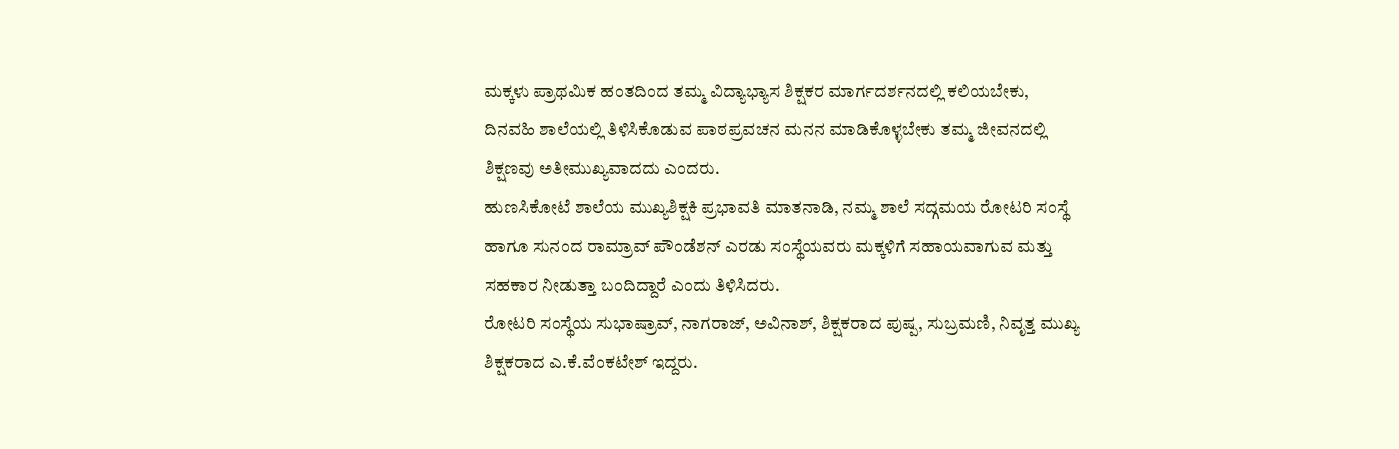ಮಕ್ಕಳು ಪ್ರಾಥಮಿಕ ಹಂತದಿಂದ ತಮ್ಮ ವಿದ್ಯಾಭ್ಯಾಸ ಶಿಕ್ಷಕರ ಮಾರ್ಗದರ್ಶನದಲ್ಲಿ ಕಲಿಯಬೇಕು, ದಿನವಹಿ ಶಾಲೆಯಲ್ಲಿ ತಿಳಿಸಿಕೊಡುವ ಪಾಠಪ್ರವಚನ ಮನನ ಮಾಡಿಕೊಳ್ಳಬೇಕು ತಮ್ಮ ಜೀವನದಲ್ಲಿ ಶಿಕ್ಷಣವು ಅತೀಮುಖ್ಯವಾದದು ಎಂದರು.
ಹುಣಸಿಕೋಟೆ ಶಾಲೆಯ ಮುಖ್ಯಶಿಕ್ಷಕಿ ಪ್ರಭಾವತಿ ಮಾತನಾಡಿ, ನಮ್ಮ ಶಾಲೆ ಸದ್ಗಮಯ ರೋಟರಿ ಸಂಸ್ಥೆ ಹಾಗೂ ಸುನಂದ ರಾಮ್ರಾವ್ ಪೌಂಡೆಶನ್ ಎರಡು ಸಂಸ್ಥೆಯವರು ಮಕ್ಕಳಿಗೆ ಸಹಾಯವಾಗುವ ಮತ್ತು ಸಹಕಾರ ನೀಡುತ್ತಾ ಬಂದಿದ್ದಾರೆ ಎಂದು ತಿಳಿಸಿದರು.
ರೋಟರಿ ಸಂಸ್ಥೆಯ ಸುಭಾಷ್ರಾವ್, ನಾಗರಾಜ್, ಅವಿನಾಶ್, ಶಿಕ್ಷಕರಾದ ಪುಷ್ಪ, ಸುಬ್ರಮಣಿ, ನಿವೃತ್ತ ಮುಖ್ಯ ಶಿಕ್ಷಕರಾದ ಎ.ಕೆ.ವೆಂಕಟೇಶ್ ಇದ್ದರು.